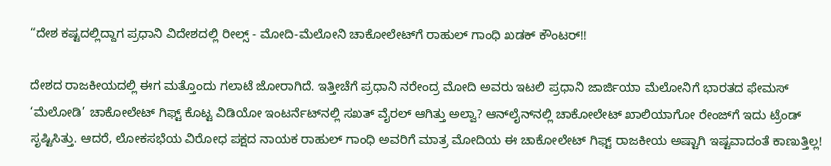“ದೇಶ ಕಷ್ಟದಲ್ಲಿದ್ದಾಗ ಪ್ರಧಾನಿ ವಿದೇಶದಲ್ಲಿ ರೀಲ್ಸ್ - ಮೋದಿ-ಮೆಲೋನಿ ಚಾಕೋಲೇಟ್‌ಗೆ ರಾಹುಲ್ ಗಾಂಧಿ ಖಡಕ್ ಕೌಂಟರ್!!

ದೇಶದ ರಾಜಕೀಯದಲ್ಲಿ ಈಗ ಮತ್ತೊಂದು ಗಲಾಟೆ ಜೋರಾಗಿದೆ. ಇತ್ತೀಚೆಗೆ ಪ್ರಧಾನಿ ನರೇಂದ್ರ ಮೋದಿ ಅವರು ಇಟಲಿ ಪ್ರಧಾನಿ ಜಾರ್ಜಿಯಾ ಮೆಲೋನಿಗೆ ಭಾರತದ ಫೇಮಸ್ ‘ಮೆಲೋಡಿ’ ಚಾಕೋಲೇಟ್ ಗಿಫ್ಟ್ ಕೊಟ್ಟ ವಿಡಿಯೋ ಇಂಟರ್ನೆಟ್‌ನಲ್ಲಿ ಸಖತ್ ವೈರಲ್ ಆಗಿತ್ತು ಅಲ್ವಾ? ಆನ್‌ಲೈನ್‌ನಲ್ಲಿ ಚಾಕೋಲೇಟ್ ಖಾಲಿಯಾಗೋ ರೇಂಜ್‌ಗೆ ಇದು ಟ್ರೆಂಡ್ ಸೃಷ್ಟಿಸಿತ್ತು. ಆದರೆ, ಲೋಕಸಭೆಯ ವಿರೋಧ ಪಕ್ಷದ ನಾಯಕ ರಾಹುಲ್ ಗಾಂಧಿ ಅವರಿಗೆ ಮಾತ್ರ ಮೋದಿಯ ಈ ಚಾಕೋಲೇಟ್ ಗಿಫ್ಟ್ ರಾಜಕೀಯ ಅಷ್ಟಾಗಿ ಇಷ್ಟವಾದಂತೆ ಕಾಣುತ್ತಿಲ್ಲ!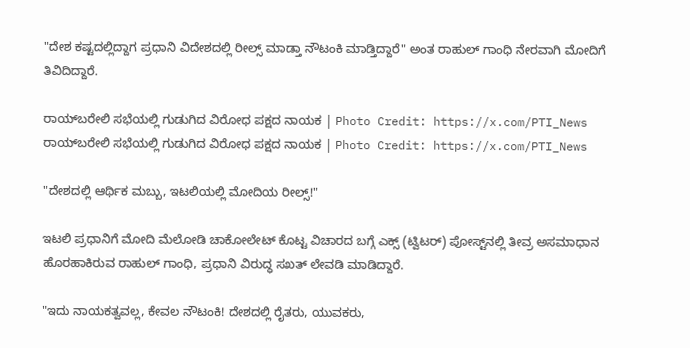"ದೇಶ ಕಷ್ಟದಲ್ಲಿದ್ದಾಗ ಪ್ರಧಾನಿ ವಿದೇಶದಲ್ಲಿ ರೀಲ್ಸ್ ಮಾಡ್ತಾ ನೌಟಂಕಿ ಮಾಡ್ತಿದ್ದಾರೆ" ಅಂತ ರಾಹುಲ್ ಗಾಂಧಿ ನೇರವಾಗಿ ಮೋದಿಗೆ ತಿವಿದಿದ್ದಾರೆ.

ರಾಯ್‌ಬರೇಲಿ ಸಭೆಯಲ್ಲಿ ಗುಡುಗಿದ ವಿರೋಧ ಪಕ್ಷದ ನಾಯಕ | Photo Credit: https://x.com/PTI_News
ರಾಯ್‌ಬರೇಲಿ ಸಭೆಯಲ್ಲಿ ಗುಡುಗಿದ ವಿರೋಧ ಪಕ್ಷದ ನಾಯಕ | Photo Credit: https://x.com/PTI_News

"ದೇಶದಲ್ಲಿ ಆರ್ಥಿಕ ಮಬ್ಬು, ಇಟಲಿಯಲ್ಲಿ ಮೋದಿಯ ರೀಲ್ಸ್!"

ಇಟಲಿ ಪ್ರಧಾನಿಗೆ ಮೋದಿ ಮೆಲೋಡಿ ಚಾಕೋಲೇಟ್ ಕೊಟ್ಟ ವಿಚಾರದ ಬಗ್ಗೆ ಎಕ್ಸ್ (ಟ್ವಿಟರ್) ಪೋಸ್ಟ್‌ನಲ್ಲಿ ತೀವ್ರ ಅಸಮಾಧಾನ ಹೊರಹಾಕಿರುವ ರಾಹುಲ್ ಗಾಂಧಿ, ಪ್ರಧಾನಿ ವಿರುದ್ಧ ಸಖತ್ ಲೇವಡಿ ಮಾಡಿದ್ದಾರೆ.

"ಇದು ನಾಯಕತ್ವವಲ್ಲ, ಕೇವಲ ನೌಟಂಕಿ! ದೇಶದಲ್ಲಿ ರೈತರು, ಯುವಕರು,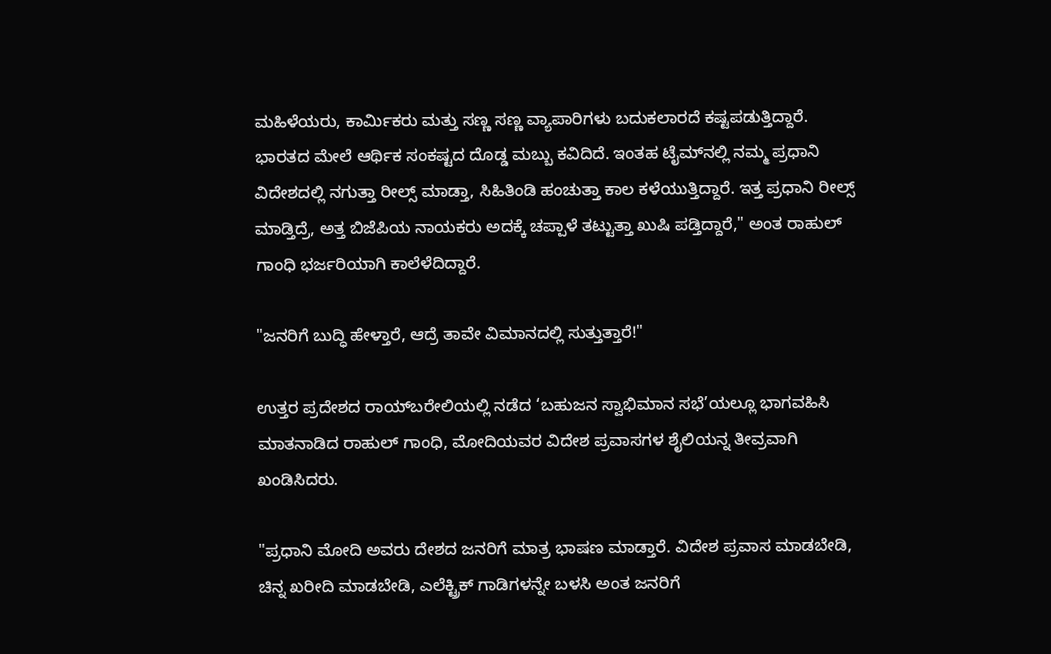ಮಹಿಳೆಯರು, ಕಾರ್ಮಿಕರು ಮತ್ತು ಸಣ್ಣ ಸಣ್ಣ ವ್ಯಾಪಾರಿಗಳು ಬದುಕಲಾರದೆ ಕಷ್ಟಪಡುತ್ತಿದ್ದಾರೆ. ಭಾರತದ ಮೇಲೆ ಆರ್ಥಿಕ ಸಂಕಷ್ಟದ ದೊಡ್ಡ ಮಬ್ಬು ಕವಿದಿದೆ. ಇಂತಹ ಟೈಮ್‌ನಲ್ಲಿ ನಮ್ಮ ಪ್ರಧಾನಿ ವಿದೇಶದಲ್ಲಿ ನಗುತ್ತಾ ರೀಲ್ಸ್ ಮಾಡ್ತಾ, ಸಿಹಿತಿಂಡಿ ಹಂಚುತ್ತಾ ಕಾಲ ಕಳೆಯುತ್ತಿದ್ದಾರೆ. ಇತ್ತ ಪ್ರಧಾನಿ ರೀಲ್ಸ್ ಮಾಡ್ತಿದ್ರೆ, ಅತ್ತ ಬಿಜೆಪಿಯ ನಾಯಕರು ಅದಕ್ಕೆ ಚಪ್ಪಾಳೆ ತಟ್ಟುತ್ತಾ ಖುಷಿ ಪಡ್ತಿದ್ದಾರೆ," ಅಂತ ರಾಹುಲ್ ಗಾಂಧಿ ಭರ್ಜರಿಯಾಗಿ ಕಾಲೆಳೆದಿದ್ದಾರೆ.

"ಜನರಿಗೆ ಬುದ್ಧಿ ಹೇಳ್ತಾರೆ, ಆದ್ರೆ ತಾವೇ ವಿಮಾನದಲ್ಲಿ ಸುತ್ತುತ್ತಾರೆ!"

ಉತ್ತರ ಪ್ರದೇಶದ ರಾಯ್‌ಬರೇಲಿಯಲ್ಲಿ ನಡೆದ ‘ಬಹುಜನ ಸ್ವಾಭಿಮಾನ ಸಭೆ’ಯಲ್ಲೂ ಭಾಗವಹಿಸಿ ಮಾತನಾಡಿದ ರಾಹುಲ್ ಗಾಂಧಿ, ಮೋದಿಯವರ ವಿದೇಶ ಪ್ರವಾಸಗಳ ಶೈಲಿಯನ್ನ ತೀವ್ರವಾಗಿ ಖಂಡಿಸಿದರು.

"ಪ್ರಧಾನಿ ಮೋದಿ ಅವರು ದೇಶದ ಜನರಿಗೆ ಮಾತ್ರ ಭಾಷಣ ಮಾಡ್ತಾರೆ. ವಿದೇಶ ಪ್ರವಾಸ ಮಾಡಬೇಡಿ, ಚಿನ್ನ ಖರೀದಿ ಮಾಡಬೇಡಿ, ಎಲೆಕ್ಟ್ರಿಕ್ ಗಾಡಿಗಳನ್ನೇ ಬಳಸಿ ಅಂತ ಜನರಿಗೆ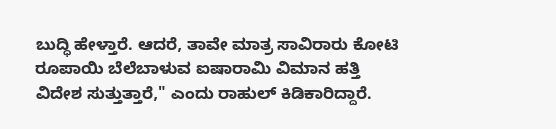ಬುದ್ಧಿ ಹೇಳ್ತಾರೆ. ಆದರೆ, ತಾವೇ ಮಾತ್ರ ಸಾವಿರಾರು ಕೋಟಿ ರೂಪಾಯಿ ಬೆಲೆಬಾಳುವ ಐಷಾರಾಮಿ ವಿಮಾನ ಹತ್ತಿ ವಿದೇಶ ಸುತ್ತುತ್ತಾರೆ," ಎಂದು ರಾಹುಲ್ ಕಿಡಿಕಾರಿದ್ದಾರೆ.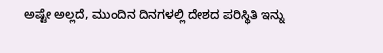ಅಷ್ಟೇ ಅಲ್ಲದೆ, ಮುಂದಿನ ದಿನಗಳಲ್ಲಿ ದೇಶದ ಪರಿಸ್ಥಿತಿ ಇನ್ನು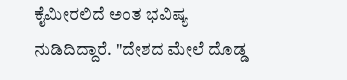ಕೈಮೀರಲಿದೆ ಅಂತ ಭವಿಷ್ಯ ನುಡಿದಿದ್ದಾರೆ. "ದೇಶದ ಮೇಲೆ ದೊಡ್ಡ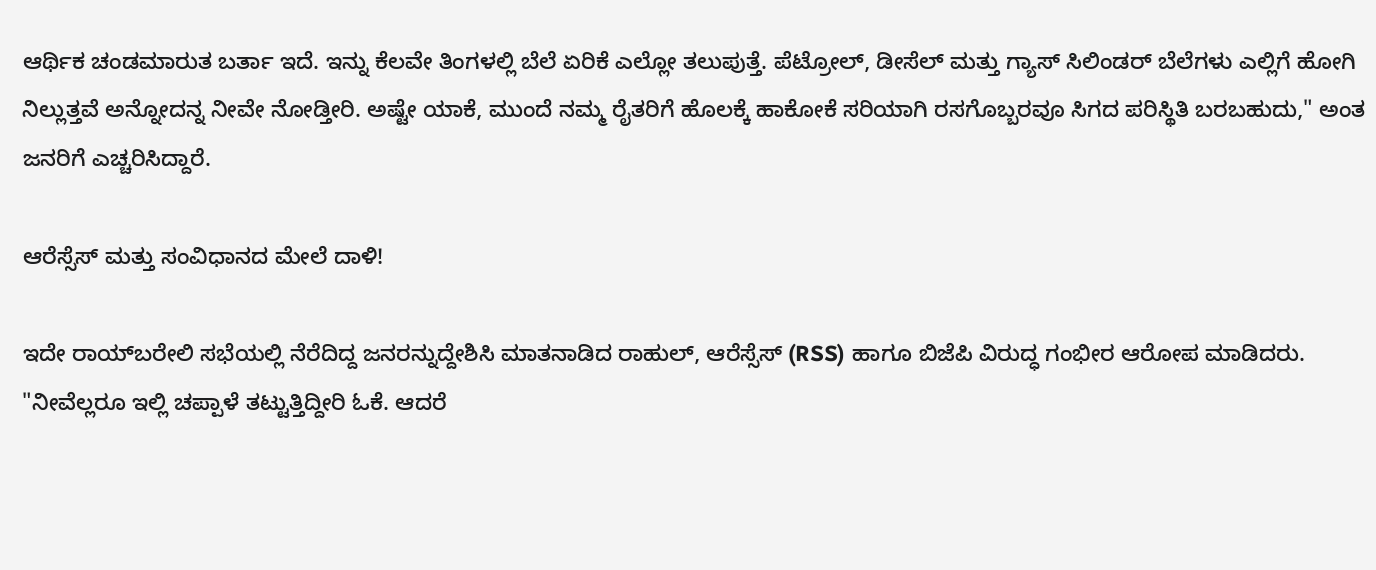ಆರ್ಥಿಕ ಚಂಡಮಾರುತ ಬರ್ತಾ ಇದೆ. ಇನ್ನು ಕೆಲವೇ ತಿಂಗಳಲ್ಲಿ ಬೆಲೆ ಏರಿಕೆ ಎಲ್ಲೋ ತಲುಪುತ್ತೆ. ಪೆಟ್ರೋಲ್, ಡೀಸೆಲ್ ಮತ್ತು ಗ್ಯಾಸ್ ಸಿಲಿಂಡರ್ ಬೆಲೆಗಳು ಎಲ್ಲಿಗೆ ಹೋಗಿ ನಿಲ್ಲುತ್ತವೆ ಅನ್ನೋದನ್ನ ನೀವೇ ನೋಡ್ತೀರಿ. ಅಷ್ಟೇ ಯಾಕೆ, ಮುಂದೆ ನಮ್ಮ ರೈತರಿಗೆ ಹೊಲಕ್ಕೆ ಹಾಕೋಕೆ ಸರಿಯಾಗಿ ರಸಗೊಬ್ಬರವೂ ಸಿಗದ ಪರಿಸ್ಥಿತಿ ಬರಬಹುದು," ಅಂತ ಜನರಿಗೆ ಎಚ್ಚರಿಸಿದ್ದಾರೆ.

ಆರೆಸ್ಸೆಸ್ ಮತ್ತು ಸಂವಿಧಾನದ ಮೇಲೆ ದಾಳಿ!

ಇದೇ ರಾಯ್‌ಬರೇಲಿ ಸಭೆಯಲ್ಲಿ ನೆರೆದಿದ್ದ ಜನರನ್ನುದ್ದೇಶಿಸಿ ಮಾತನಾಡಿದ ರಾಹುಲ್, ಆರೆಸ್ಸೆಸ್ (RSS) ಹಾಗೂ ಬಿಜೆಪಿ ವಿರುದ್ಧ ಗಂಭೀರ ಆರೋಪ ಮಾಡಿದರು. "ನೀವೆಲ್ಲರೂ ಇಲ್ಲಿ ಚಪ್ಪಾಳೆ ತಟ್ಟುತ್ತಿದ್ದೀರಿ ಓಕೆ. ಆದರೆ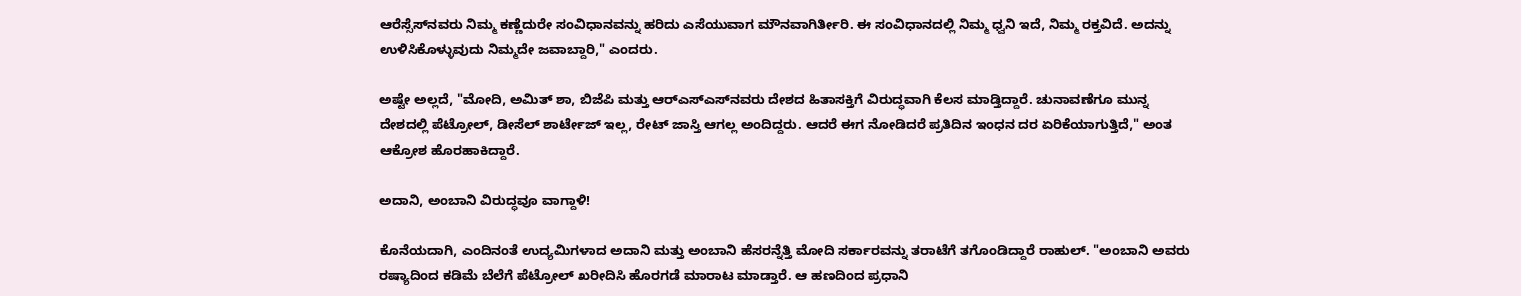ಆರೆಸ್ಸೆಸ್‌ನವರು ನಿಮ್ಮ ಕಣ್ಣೆದುರೇ ಸಂವಿಧಾನವನ್ನು ಹರಿದು ಎಸೆಯುವಾಗ ಮೌನವಾಗಿರ್ತೀರಿ. ಈ ಸಂವಿಧಾನದಲ್ಲಿ ನಿಮ್ಮ ಧ್ವನಿ ಇದೆ, ನಿಮ್ಮ ರಕ್ತವಿದೆ. ಅದನ್ನು ಉಳಿಸಿಕೊಳ್ಳುವುದು ನಿಮ್ಮದೇ ಜವಾಬ್ದಾರಿ," ಎಂದರು.

ಅಷ್ಟೇ ಅಲ್ಲದೆ, "ಮೋದಿ, ಅಮಿತ್ ಶಾ, ಬಿಜೆಪಿ ಮತ್ತು ಆರ್‌ಎಸ್‌ಎಸ್‌ನವರು ದೇಶದ ಹಿತಾಸಕ್ತಿಗೆ ವಿರುದ್ಧವಾಗಿ ಕೆಲಸ ಮಾಡ್ತಿದ್ದಾರೆ. ಚುನಾವಣೆಗೂ ಮುನ್ನ ದೇಶದಲ್ಲಿ ಪೆಟ್ರೋಲ್, ಡೀಸೆಲ್ ಶಾರ್ಟೇಜ್ ಇಲ್ಲ, ರೇಟ್ ಜಾಸ್ತಿ ಆಗಲ್ಲ ಅಂದಿದ್ದರು. ಆದರೆ ಈಗ ನೋಡಿದರೆ ಪ್ರತಿದಿನ ಇಂಧನ ದರ ಏರಿಕೆಯಾಗುತ್ತಿದೆ," ಅಂತ ಆಕ್ರೋಶ ಹೊರಹಾಕಿದ್ದಾರೆ.

ಅದಾನಿ, ಅಂಬಾನಿ ವಿರುದ್ಧವೂ ವಾಗ್ದಾಳಿ!

ಕೊನೆಯದಾಗಿ, ಎಂದಿನಂತೆ ಉದ್ಯಮಿಗಳಾದ ಅದಾನಿ ಮತ್ತು ಅಂಬಾನಿ ಹೆಸರನ್ನೆತ್ತಿ ಮೋದಿ ಸರ್ಕಾರವನ್ನು ತರಾಟೆಗೆ ತಗೊಂಡಿದ್ದಾರೆ ರಾಹುಲ್. "ಅಂಬಾನಿ ಅವರು ರಷ್ಯಾದಿಂದ ಕಡಿಮೆ ಬೆಲೆಗೆ ಪೆಟ್ರೋಲ್ ಖರೀದಿಸಿ ಹೊರಗಡೆ ಮಾರಾಟ ಮಾಡ್ತಾರೆ. ಆ ಹಣದಿಂದ ಪ್ರಧಾನಿ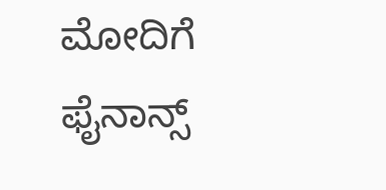ಮೋದಿಗೆ ಫೈನಾನ್ಸ್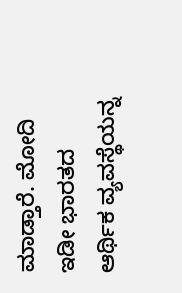ಮಾಡ್ತಾರೆ. ಮೋದಿ ಇಡೀ ಭಾರತದ ಆರ್ಥಿಕ ವ್ಯವಸ್ಥೆಯನ್ನ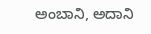ಅಂಬಾನಿ, ಅದಾನಿ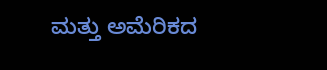ಮತ್ತು ಅಮೆರಿಕದ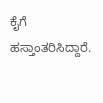ಕೈಗೆ ಹಸ್ತಾಂತರಿಸಿದ್ದಾರೆ.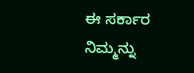ಈ ಸರ್ಕಾರ ನಿಮ್ಮನ್ನು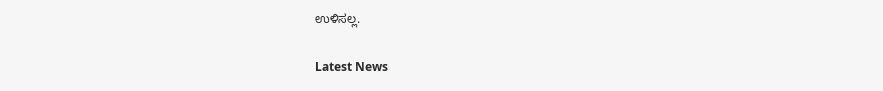ಉಳಿಸಲ್ಲ.

Latest News